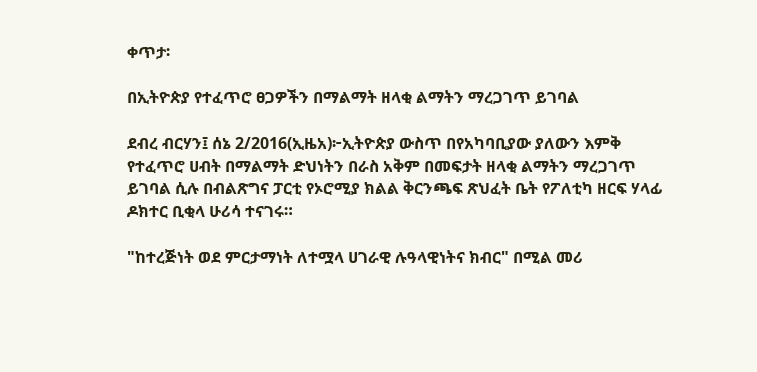ቀጥታ፡

በኢትዮጵያ የተፈጥሮ ፀጋዎችን በማልማት ዘላቂ ልማትን ማረጋገጥ ይገባል

ደብረ ብርሃን፤ ሰኔ 2/2016(ኢዜአ)፦ኢትዮጵያ ውስጥ በየአካባቢያው ያለውን እምቅ የተፈጥሮ ሀብት በማልማት ድህነትን በራስ አቅም በመፍታት ዘላቂ ልማትን ማረጋገጥ ይገባል ሲሉ በብልጽግና ፓርቲ የኦሮሚያ ክልል ቅርንጫፍ ጽህፈት ቤት የፖለቲካ ዘርፍ ሃላፊ ዶክተር ቢቂላ ሁሪሳ ተናገሩ።

"ከተረጅነት ወደ ምርታማነት ለተሟላ ሀገራዊ ሉዓላዊነትና ክብር" በሚል መሪ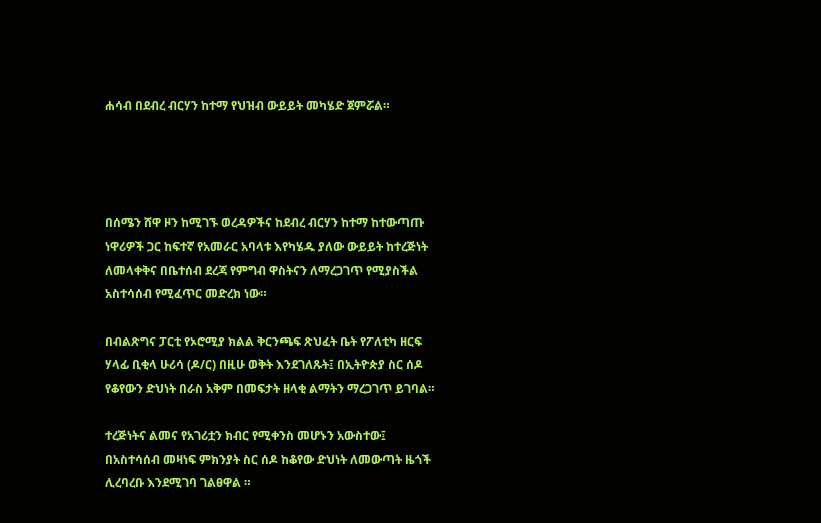ሐሳብ በደብረ ብርሃን ከተማ የህዝብ ውይይት መካሄድ ጀምሯል።




በሰሜን ሸዋ ዞን ከሚገኙ ወረዳዎችና ከደብረ ብርሃን ከተማ ከተውጣጡ ነዋሪዎች ጋር ከፍተኛ የአመራር አባላቱ እየካሄዱ ያለው ውይይት ከተረጅነት ለመላቀቅና በቤተሰብ ደረጃ የምግብ ዋስትናን ለማረጋገጥ የሚያስችል አስተሳሰብ የሚፈጥር መድረክ ነው።

በብልጽግና ፓርቲ የኦሮሚያ ክልል ቅርንጫፍ ጽህፈት ቤት የፖለቲካ ዘርፍ ሃላፊ ቢቂላ ሁሪሳ (ዶ/ር) በዚሁ ወቅት እንደገለጹት፤ በኢትዮጵያ ስር ሰዶ የቆየውን ድህነት በራስ አቅም በመፍታት ዘላቂ ልማትን ማረጋገጥ ይገባል።

ተረጅነትና ልመና የአገሪቷን ክብር የሚቀንስ መሆኑን አውስተው፤ በአስተሳሰብ መዛነፍ ምክንያት ስር ሰዶ ከቆየው ድህነት ለመውጣት ዜጎች ሊረባረቡ እንደሚገባ ገልፀዋል ።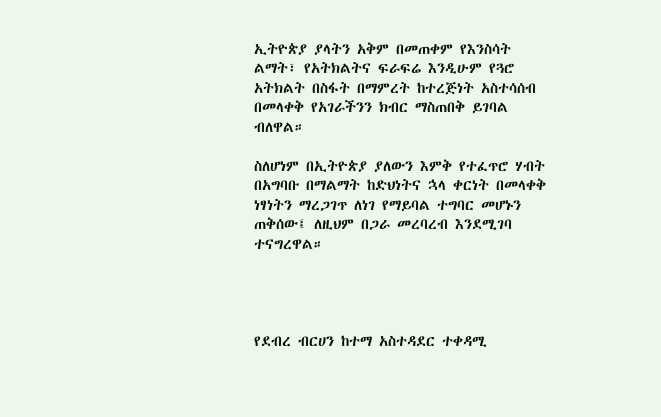ኢትዮጵያ ያላትን አቅም በመጠቀም የእንስሳት ልማት፣ የአትክልትና ፍራፍሬ እንዲሁም የጓሮ አትክልት በስፋት በማምረት ከተረጅነት አስተሳሰብ በመላቀቅ የአገራችንን ክብር ማስጠበቅ ይገባል ብለዋል።

ስለሆነም በኢትዮጵያ ያለውን እምቅ የተፈጥሮ ሃብት በአግባቡ በማልማት ከድህነትና ኋላ ቀርነት በመላቀቅ ነፃነትን ማረጋገጥ ለነገ የማይባል ተግባር መሆኑን ጠቅሰው፤ ለዚህም በጋራ መረባረብ እንደሚገባ ተናግረዋል።




የደብረ ብርሀን ከተማ አስተዳደር ተቀዳሚ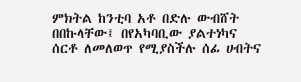ምክትል ከንቲባ አቶ በድሉ ውብሸት በበኩላቸው፤ በየአካባቢው ያልተነካና ሰርቶ ለመለወጥ የሚያስችሉ ሰፊ ሀብትና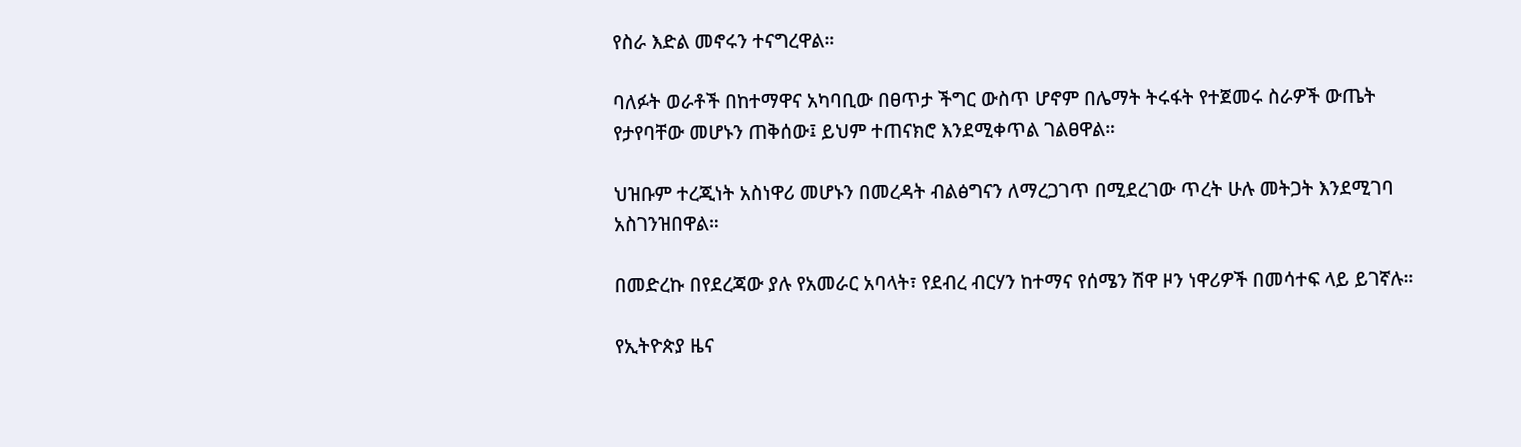የስራ እድል መኖሩን ተናግረዋል።

ባለፉት ወራቶች በከተማዋና አካባቢው በፀጥታ ችግር ውስጥ ሆኖም በሌማት ትሩፋት የተጀመሩ ስራዎች ውጤት የታየባቸው መሆኑን ጠቅሰው፤ ይህም ተጠናክሮ እንደሚቀጥል ገልፀዋል።

ህዝቡም ተረጂነት አስነዋሪ መሆኑን በመረዳት ብልፅግናን ለማረጋገጥ በሚደረገው ጥረት ሁሉ መትጋት እንደሚገባ አስገንዝበዋል።

በመድረኩ በየደረጃው ያሉ የአመራር አባላት፣ የደብረ ብርሃን ከተማና የሰሜን ሽዋ ዞን ነዋሪዎች በመሳተፍ ላይ ይገኛሉ።

የኢትዮጵያ ዜና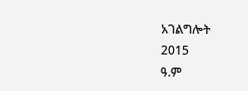አገልግሎት
2015
ዓ.ም